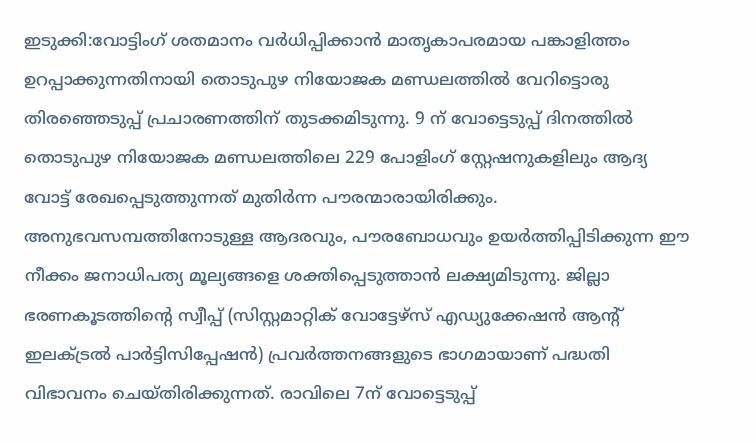ഇടുക്കി:വോട്ടിംഗ് ശതമാനം വർധിപ്പിക്കാൻ മാതൃകാപരമായ പങ്കാളിത്തം ഉറപ്പാക്കുന്നതിനായി തൊടുപുഴ നിയോജക മണ്ഡലത്തിൽ വേറിട്ടൊരു തിരഞ്ഞെടുപ്പ് പ്രചാരണത്തിന് തുടക്കമിടുന്നു. 9 ന് വോട്ടെടുപ്പ് ദിനത്തിൽ തൊടുപുഴ നിയോജക മണ്ഡലത്തിലെ 229 പോളിംഗ് സ്റ്റേഷനുകളിലും ആദ്യ വോട്ട് രേഖപ്പെടുത്തുന്നത് മുതിർന്ന പൗരന്മാരായിരിക്കും. അനുഭവസമ്പത്തിനോടുള്ള ആദരവും, പൗരബോധവും ഉയർത്തിപ്പിടിക്കുന്ന ഈ നീക്കം ജനാധിപത്യ മൂല്യങ്ങളെ ശക്തിപ്പെടുത്താൻ ലക്ഷ്യമിടുന്നു. ജില്ലാ ഭരണകൂടത്തിന്റെ സ്വീപ്പ് (സിസ്റ്റമാറ്റിക് വോട്ടേഴ്സ് എഡ്യുക്കേഷൻ ആന്റ് ഇലക്ട്രൽ പാർട്ടിസിപ്പേഷൻ) പ്രവർത്തനങ്ങളുടെ ഭാഗമായാണ് പദ്ധതി വിഭാവനം ചെയ്തിരിക്കുന്നത്. രാവിലെ 7ന് വോട്ടെടുപ്പ്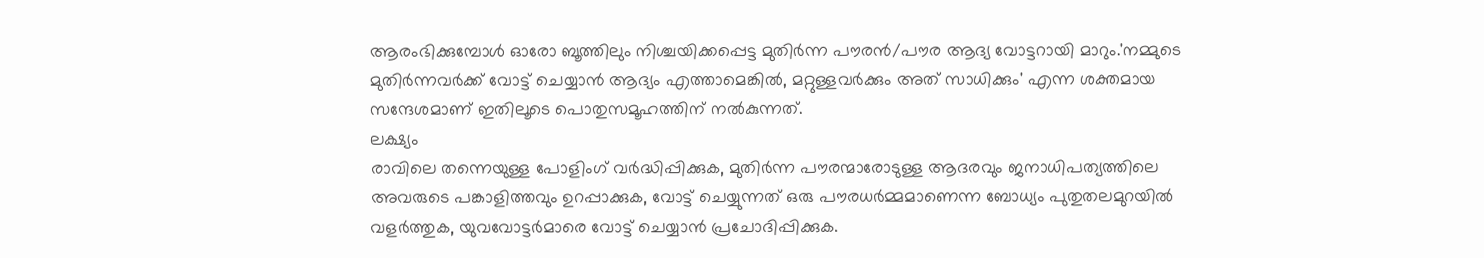ആരംഭിക്കുമ്പോൾ ഓരോ ബൂത്തിലും നിശ്ചയിക്കപ്പെട്ട മുതിർന്ന പൗരൻ/പൗര ആദ്യ വോട്ടറായി മാറും.'നമ്മുടെ മുതിർന്നവർക്ക് വോട്ട് ചെയ്യാൻ ആദ്യം എത്താമെങ്കിൽ, മറ്റുള്ളവർക്കും അത് സാധിക്കും' എന്ന ശക്തമായ സന്ദേശമാണ് ഇതിലൂടെ പൊതുസമൂഹത്തിന് നൽകുന്നത്.
ലക്ഷ്യം
രാവിലെ തന്നെയുള്ള പോളിംഗ് വർദ്ധിപ്പിക്കുക, മുതിർന്ന പൗരന്മാരോടുള്ള ആദരവും ജനാധിപത്യത്തിലെ അവരുടെ പങ്കാളിത്തവും ഉറപ്പാക്കുക, വോട്ട് ചെയ്യുന്നത് ഒരു പൗരധർമ്മമാണെന്ന ബോധ്യം പുതുതലമുറയിൽ വളർത്തുക, യുവവോട്ടർമാരെ വോട്ട് ചെയ്യാൻ പ്രചോദിപ്പിക്കുക.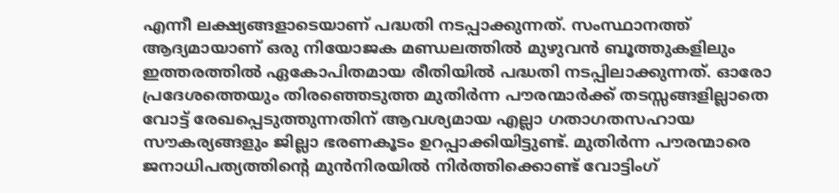എന്നീ ലക്ഷ്യങ്ങളാടെയാണ് പദ്ധതി നടപ്പാക്കുന്നത്. സംസ്ഥാനത്ത് ആദ്യമായാണ് ഒരു നിയോജക മണ്ഡലത്തിൽ മുഴുവൻ ബൂത്തുകളിലും ഇത്തരത്തിൽ ഏകോപിതമായ രീതിയിൽ പദ്ധതി നടപ്പിലാക്കുന്നത്. ഓരോ പ്രദേശത്തെയും തിരഞ്ഞെടുത്ത മുതിർന്ന പൗരന്മാർക്ക് തടസ്സങ്ങളില്ലാതെ വോട്ട് രേഖപ്പെടുത്തുന്നതിന് ആവശ്യമായ എല്ലാ ഗതാഗതസഹായ സൗകര്യങ്ങളും ജില്ലാ ഭരണകൂടം ഉറപ്പാക്കിയിട്ടുണ്ട്. മുതിർന്ന പൗരന്മാരെ ജനാധിപത്യത്തിന്റെ മുൻനിരയിൽ നിർത്തിക്കൊണ്ട് വോട്ടിംഗ്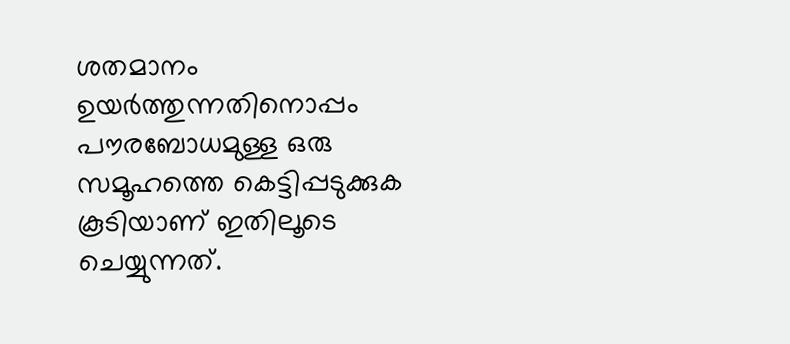ശതമാനം ഉയർത്തുന്നതിനൊപ്പം പൗരബോധമുള്ള ഒരു സമൂഹത്തെ കെട്ടിപ്പടുക്കുക കൂടിയാണ് ഇതിലൂടെ ചെയ്യുന്നത്.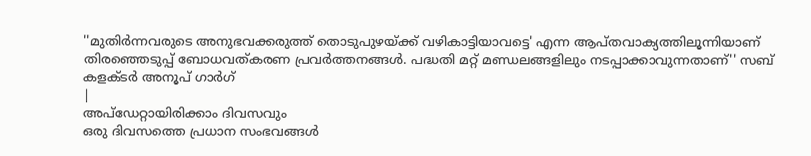''മുതിർന്നവരുടെ അനുഭവക്കരുത്ത് തൊടുപുഴയ്ക്ക് വഴികാട്ടിയാവട്ടെ' എന്ന ആപ്തവാക്യത്തിലൂന്നിയാണ് തിരഞ്ഞെടുപ്പ് ബോധവത്കരണ പ്രവർത്തനങ്ങൾ. പദ്ധതി മറ്റ് മണ്ഡലങ്ങളിലും നടപ്പാക്കാവുന്നതാണ്'' സബ് കളക്ടർ അനൂപ് ഗാർഗ്
|
അപ്ഡേറ്റായിരിക്കാം ദിവസവും
ഒരു ദിവസത്തെ പ്രധാന സംഭവങ്ങൾ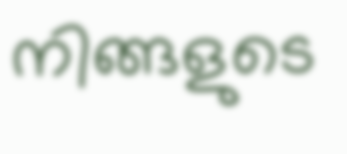നിങ്ങളുടെ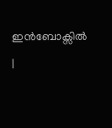ഇൻബോക്സിൽ |